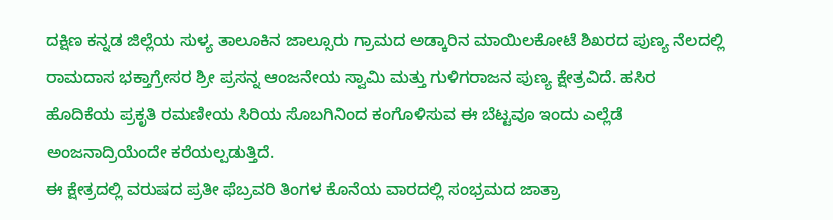ದಕ್ಷಿಣ ಕನ್ನಡ ಜಿಲ್ಲೆಯ ಸುಳ್ಯ ತಾಲೂಕಿನ ಜಾಲ್ಸೂರು ಗ್ರಾಮದ ಅಡ್ಕಾರಿನ ಮಾಯಿಲಕೋಟೆ ಶಿಖರದ ಪುಣ್ಯ ನೆಲದಲ್ಲಿ ರಾಮದಾಸ ಭಕ್ತಾಗ್ರೇಸರ ಶ್ರೀ ಪ್ರಸನ್ನ ಆಂಜನೇಯ ಸ್ವಾಮಿ ಮತ್ತು ಗುಳಿಗರಾಜನ ಪುಣ್ಯ ಕ್ಷೇತ್ರವಿದೆ. ಹಸಿರ ಹೊದಿಕೆಯ ಪ್ರಕೃತಿ ರಮಣೀಯ ಸಿರಿಯ ಸೊಬಗಿನಿಂದ ಕಂಗೊಳಿಸುವ ಈ ಬೆಟ್ಟವೂ ಇಂದು ಎಲ್ಲೆಡೆ ಅಂಜನಾದ್ರಿಯೆಂದೇ ಕರೆಯಲ್ಪಡುತ್ತಿದೆ.
ಈ ಕ್ಷೇತ್ರದಲ್ಲಿ ವರುಷದ ಪ್ರತೀ ಫೆಬ್ರವರಿ ತಿಂಗಳ ಕೊನೆಯ ವಾರದಲ್ಲಿ ಸಂಭ್ರಮದ ಜಾತ್ರಾ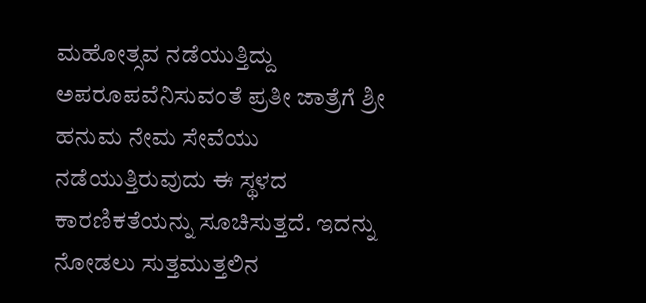ಮಹೋತ್ಸವ ನಡೆಯುತ್ತಿದ್ದು ಅಪರೂಪವೆನಿಸುವಂತೆ ಪ್ರತೀ ಜಾತ್ರೆಗೆ ಶ್ರೀ ಹನುಮ ನೇಮ ಸೇವೆಯು ನಡೆಯುತ್ತಿರುವುದು ಈ ಸ್ಥಳದ ಕಾರಣಿಕತೆಯನ್ನು ಸೂಚಿಸುತ್ತದೆ. ಇದನ್ನು ನೋಡಲು ಸುತ್ತಮುತ್ತಲಿನ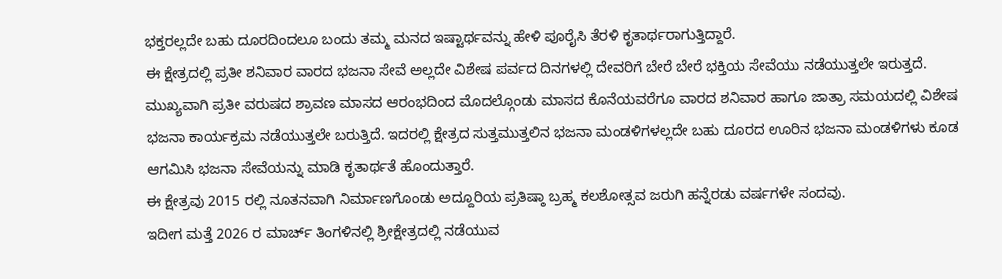ಭಕ್ತರಲ್ಲದೇ ಬಹು ದೂರದಿಂದಲೂ ಬಂದು ತಮ್ಮ ಮನದ ಇಷ್ಟಾರ್ಥವನ್ನು ಹೇಳಿ ಪೂರೈಸಿ ತೆರಳಿ ಕೃತಾರ್ಥರಾಗುತ್ತಿದ್ದಾರೆ.
ಈ ಕ್ಷೇತ್ರದಲ್ಲಿ ಪ್ರತೀ ಶನಿವಾರ ವಾರದ ಭಜನಾ ಸೇವೆ ಅಲ್ಲದೇ ವಿಶೇಷ ಪರ್ವದ ದಿನಗಳಲ್ಲಿ ದೇವರಿಗೆ ಬೇರೆ ಬೇರೆ ಭಕ್ತಿಯ ಸೇವೆಯು ನಡೆಯುತ್ತಲೇ ಇರುತ್ತದೆ. ಮುಖ್ಯವಾಗಿ ಪ್ರತೀ ವರುಷದ ಶ್ರಾವಣ ಮಾಸದ ಆರಂಭದಿಂದ ಮೊದಲ್ಗೊಂಡು ಮಾಸದ ಕೊನೆಯವರೆಗೂ ವಾರದ ಶನಿವಾರ ಹಾಗೂ ಜಾತ್ರಾ ಸಮಯದಲ್ಲಿ ವಿಶೇಷ ಭಜನಾ ಕಾರ್ಯಕ್ರಮ ನಡೆಯುತ್ತಲೇ ಬರುತ್ತಿದೆ. ಇದರಲ್ಲಿ ಕ್ಷೇತ್ರದ ಸುತ್ತಮುತ್ತಲಿನ ಭಜನಾ ಮಂಡಳಿಗಳಲ್ಲದೇ ಬಹು ದೂರದ ಊರಿನ ಭಜನಾ ಮಂಡಳಿಗಳು ಕೂಡ ಆಗಮಿಸಿ ಭಜನಾ ಸೇವೆಯನ್ನು ಮಾಡಿ ಕೃತಾರ್ಥತೆ ಹೊಂದುತ್ತಾರೆ.
ಈ ಕ್ಷೇತ್ರವು 2015 ರಲ್ಲಿ ನೂತನವಾಗಿ ನಿರ್ಮಾಣಗೊಂಡು ಅದ್ದೂರಿಯ ಪ್ರತಿಷ್ಠಾ ಬ್ರಹ್ಮ ಕಲಶೋತ್ಸವ ಜರುಗಿ ಹನ್ನೆರಡು ವರ್ಷಗಳೇ ಸಂದವು.
ಇದೀಗ ಮತ್ತೆ 2026 ರ ಮಾರ್ಚ್ ತಿಂಗಳಿನಲ್ಲಿ ಶ್ರೀಕ್ಷೇತ್ರದಲ್ಲಿ ನಡೆಯುವ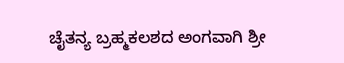ಚೈತನ್ಯ ಬ್ರಹ್ಮಕಲಶದ ಅಂಗವಾಗಿ ಶ್ರೀ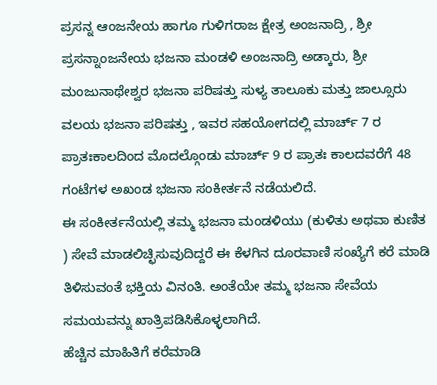ಪ್ರಸನ್ನ ಆಂಜನೇಯ ಹಾಗೂ ಗುಳಿಗರಾಜ ಕ್ಷೇತ್ರ ಅಂಜನಾದ್ರಿ , ಶ್ರೀ ಪ್ರಸನ್ನಾಂಜನೇಯ ಭಜನಾ ಮಂಡಳಿ ಅಂಜನಾದ್ರಿ ಅಡ್ಕಾರು, ಶ್ರೀ ಮಂಜುನಾಥೇಶ್ವರ ಭಜನಾ ಪರಿಷತ್ತು ಸುಳ್ಯ ತಾಲೂಕು ಮತ್ತು ಜಾಲ್ಸೂರು ವಲಯ ಭಜನಾ ಪರಿಷತ್ತು , ಇವರ ಸಹಯೋಗದಲ್ಲಿ ಮಾರ್ಚ್ 7 ರ ಪ್ರಾತಃಕಾಲದಿಂದ ಮೊದಲ್ಗೊಂಡು ಮಾರ್ಚ್ 9 ರ ಪ್ರಾತಃ ಕಾಲದವರೆಗೆ 48 ಗಂಟೆಗಳ ಅಖಂಡ ಭಜನಾ ಸಂಕೀರ್ತನೆ ನಡೆಯಲಿದೆ.
ಈ ಸಂಕೀರ್ತನೆಯಲ್ಲಿ ತಮ್ಮ ಭಜನಾ ಮಂಡಳಿಯು (ಕುಳಿತು ಅಥವಾ ಕುಣಿತ ) ಸೇವೆ ಮಾಡಲಿಚ್ಛಿಸುವುದಿದ್ದರೆ ಈ ಕೆಳಗಿನ ದೂರವಾಣಿ ಸಂಖ್ಯೆಗೆ ಕರೆ ಮಾಡಿ ತಿಳಿಸುವಂತೆ ಭಕ್ತಿಯ ವಿನಂತಿ. ಅಂತೆಯೇ ತಮ್ಮ ಭಜನಾ ಸೇವೆಯ ಸಮಯವನ್ನು ಖಾತ್ರಿಪಡಿಸಿಕೊಳ್ಳಲಾಗಿದೆ.
ಹೆಚ್ಚಿನ ಮಾಹಿತಿಗೆ ಕರೆಮಾಡಿ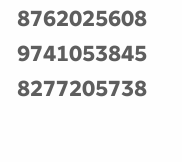8762025608
9741053845
8277205738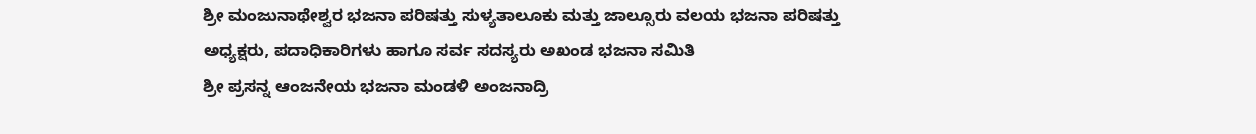ಶ್ರೀ ಮಂಜುನಾಥೇಶ್ವರ ಭಜನಾ ಪರಿಷತ್ತು ಸುಳ್ಯತಾಲೂಕು ಮತ್ತು ಜಾಲ್ಸೂರು ವಲಯ ಭಜನಾ ಪರಿಷತ್ತು ಅಧ್ಯಕ್ಷರು, ಪದಾಧಿಕಾರಿಗಳು ಹಾಗೂ ಸರ್ವ ಸದಸ್ಯರು ಅಖಂಡ ಭಜನಾ ಸಮಿತಿ
ಶ್ರೀ ಪ್ರಸನ್ನ ಆಂಜನೇಯ ಭಜನಾ ಮಂಡಳಿ ಅಂಜನಾದ್ರಿ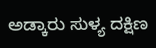ಅಡ್ಕಾರು ಸುಳ್ಯ ದಕ್ಷಿಣ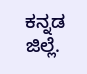ಕನ್ನಡ ಜಿಲ್ಲೆ.